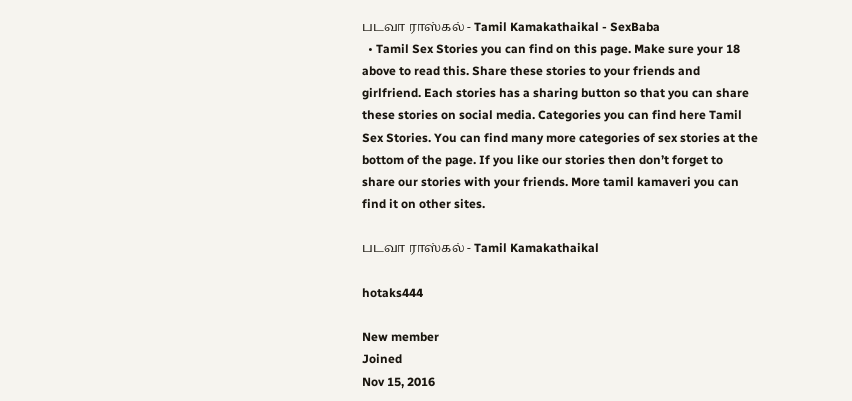படவா ராஸ்கல் - Tamil Kamakathaikal - SexBaba
  • Tamil Sex Stories you can find on this page. Make sure your 18 above to read this. Share these stories to your friends and girlfriend. Each stories has a sharing button so that you can share these stories on social media. Categories you can find here Tamil Sex Stories. You can find many more categories of sex stories at the bottom of the page. If you like our stories then don’t forget to share our stories with your friends. More tamil kamaveri you can find it on other sites.

படவா ராஸ்கல் - Tamil Kamakathaikal

hotaks444

New member
Joined
Nov 15, 2016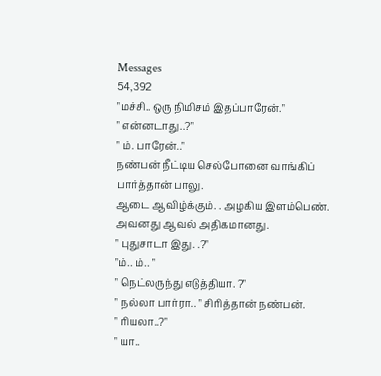Messages
54,392
"மச்சி.. ஒரு நிமிசம் இதப்பாரேன்."
" என்னடாது..?"
" ம். பாரேன்.."
நண்பன் நீட்டிய செல்போனை வாங்கிப் பார்த்தான் பாலு.
ஆடை ஆவிழ்க்கும். . அழகிய இளம்பெண். அவனது ஆவல் அதிகமானது.
" புதுசாடா இது. .?"
"ம்.. ம்.. "
" நெட்லருந்து எடுத்தியா. ?"
" நல்லா பார்ரா.. " சிரித்தான் நண்பன்.
" ரியலா..?"
" யா..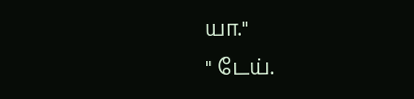யா."
" டேய்.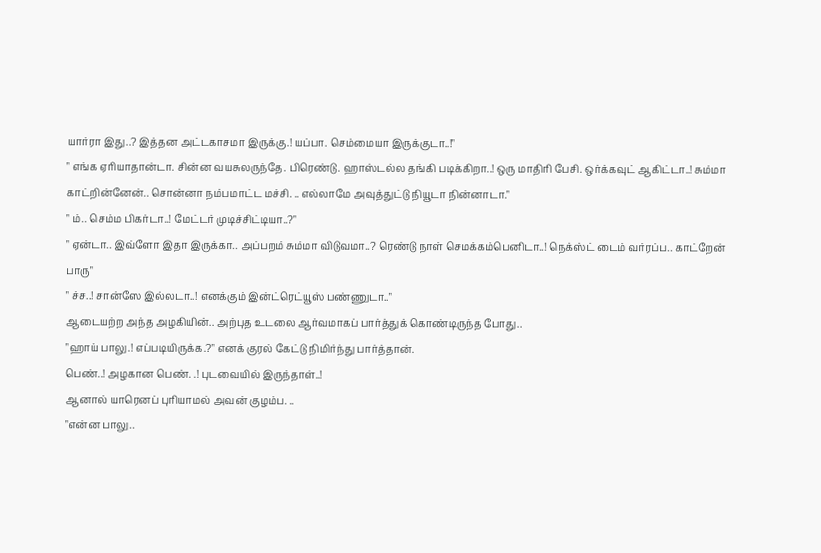யார்ரா இது..? இத்தன அட்டகாசமா இருக்கு.! யப்பா. செம்மையா இருக்குடா..!"
" எங்க ஏரியாதான்டா. சின்ன வயசுலருந்தே. பிரெண்டு. ஹாஸ்டல்ல தங்கி படிக்கிறா..! ஒரு மாதிரி பேசி. ஒர்க்கவுட் ஆகிட்டா..! சும்மா காட்றின்னேன்.. சொன்னா நம்பமாட்ட மச்சி. .. எல்லாமே அவுத்துட்டு நியூடா நின்னாடா."
" ம்.. செம்ம பிகர்டா..! மேட்டர் முடிச்சிட்டியா..?"
" ஏன்டா.. இவ்ளோ இதா இருக்கா.. அப்பறம் சும்மா விடுவமா..? ரெண்டு நாள் செமக்கம்பெனிடா..! நெக்ஸ்ட் டைம் வர்ரப்ப.. காட்றேன் பாரு"
" ச்ச..! சான்ஸே இல்லடா..! எனக்கும் இன்ட்ரெட்யூஸ் பண்ணுடா.."
ஆடையற்ற அந்த அழகியின்.. அற்புத உடலை ஆர்வமாகப் பார்த்துக் கொண்டிருந்த போது..
"ஹாய் பாலு.! எப்படியிருக்க.?" எனக் குரல் கேட்டு நிமிர்ந்து பார்த்தான்.
பெண்..! அழகான பெண். .! புடவையில் இருந்தாள்..!
ஆனால் யாரெனப் புரியாமல் அவன் குழம்ப. ..
"என்ன பாலு..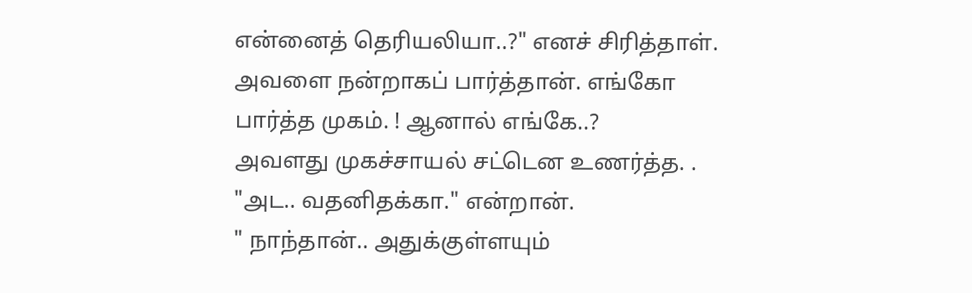என்னைத் தெரியலியா..?" எனச் சிரித்தாள்.
அவளை நன்றாகப் பார்த்தான். எங்கோ பார்த்த முகம். ! ஆனால் எங்கே..?
அவளது முகச்சாயல் சட்டென உணர்த்த. .
"அட.. வதனிதக்கா." என்றான்.
" நாந்தான்.. அதுக்குள்ளயும்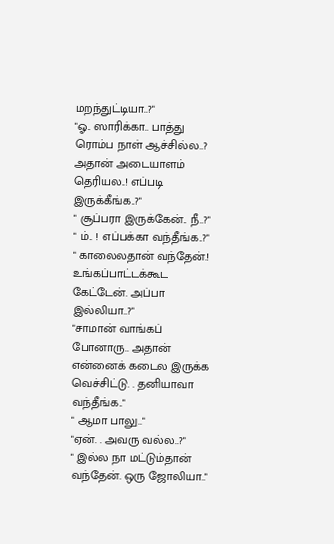மறந்துட்டியா..?"
"ஓ.. ஸாரிக்கா.. பாத்து ரொம்ப நாள் ஆச்சில்ல..? அதான் அடையாளம் தெரியல..! எப்படி இருக்கீங்க..?"
" சூப்பரா இருக்கேன்.. நீ..?"
" ம்.. ! எப்பக்கா வந்தீங்க..?"
" காலைலதான் வந்தேன்.! உங்கப்பாட்டக்கூட கேட்டேன். அப்பா இல்லியா..?"
"சாமான் வாங்கப் போனாரு.. அதான் என்னைக் கடைல இருக்க வெச்சிட்டு. . தனியாவா வந்தீங்க.."
" ஆமா பாலு.."
"ஏன். . அவரு வல்ல..?"
" இல்ல நா மட்டும்தான் வந்தேன். ஒரு ஜோலியா.."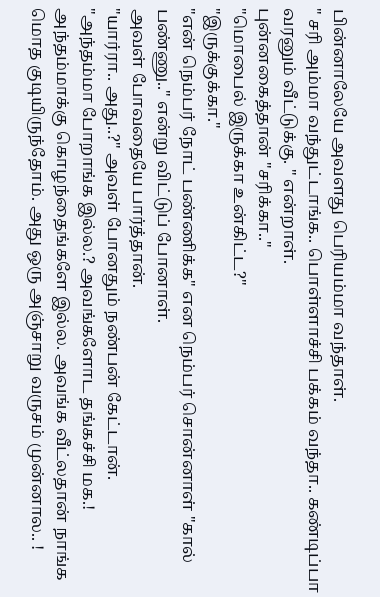பின்னாலேயே அவளது பெரியம்மா வந்தாள்.
" சரி அம்மா வந்துட்டாங்க.. பொள்ளாச்சி பக்கம் வந்தா.. கண்டிப்பா வரனும் வீட்டுக்கு. " என்றாள்.
புன்னகைத்தான் "சரிக்கா.."
"மொபைல் இருக்கா உன்கிட்ட?"
"இருக்குக்கா."
"என் நெம்பர் நோட் பண்ணிக்க" என நெம்பர் சொன்னாள் "கால் பண்ணு.." என்று விட்டுப் போனாள்.
அவள் போவதையே பார்த்தான்.
"யார்ரா.. அது..?" அவள் போனதும் நண்பன் கேட்டான்.
"அந்தம்மா போறாங்க இல்ல.? அவங்களோட தங்கச்சி மக.! அந்தம்மாக்கு கொழந்தைங்களே இல்ல. அவங்க வீட்லதான் நாங்க மொத குடியிருந்தோம். அது ஒரு அஞ்சாறு வருசம் முன்னால.. !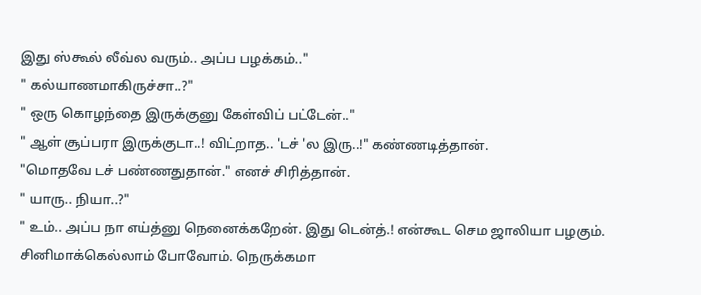இது ஸ்கூல் லீவ்ல வரும்.. அப்ப பழக்கம்.."
" கல்யாணமாகிருச்சா..?"
" ஒரு கொழந்தை இருக்குனு கேள்விப் பட்டேன்.."
" ஆள் சூப்பரா இருக்குடா..! விட்றாத.. 'டச் 'ல இரு..!" கண்ணடித்தான்.
"மொதவே டச் பண்ணதுதான்." எனச் சிரித்தான்.
" யாரு.. நியா..?"
" உம்.. அப்ப நா எய்த்னு நெனைக்கறேன். இது டென்த்.! என்கூட செம ஜாலியா பழகும். சினிமாக்கெல்லாம் போவோம். நெருக்கமா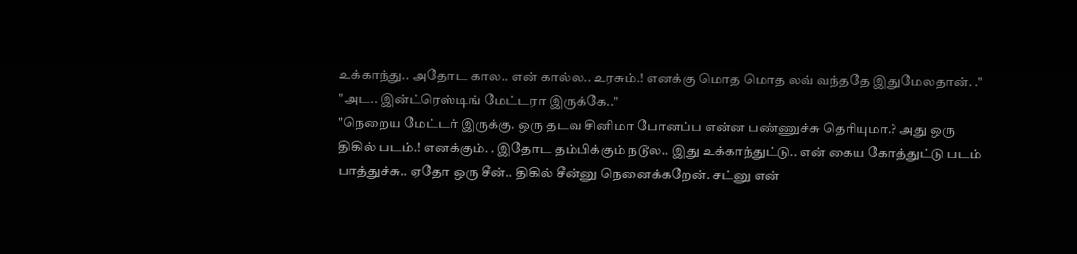உக்காந்து.. அதோட கால.. என் கால்ல.. உரசும்.! எனக்கு மொத மொத லவ் வந்ததே இதுமேலதான். ."
"அட.. இன்ட்ரெஸ்டிங் மேட்டரா இருக்கே.."
"நெறைய மேட்டர் இருக்கு. ஒரு தடவ சினிமா போனப்ப என்ன பண்ணுச்சு தெரியுமா.? அது ஒரு திகில் படம்.! எனக்கும். . இதோட தம்பிக்கும் நடூல.. இது உக்காந்துட்டு.. என் கைய கோத்துட்டு படம் பாத்துச்சு.. ஏதோ ஒரு சீன்.. திகில் சீன்னு நெனைக்கறேன். சட்னு என்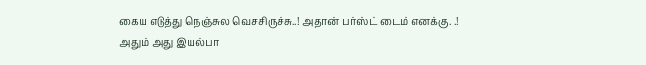கைய எடுத்து நெஞ்சுல வெசசிருச்சு..! அதான் பர்ஸ்ட் டைம் எனக்கு. .! அதும் அது இயல்பா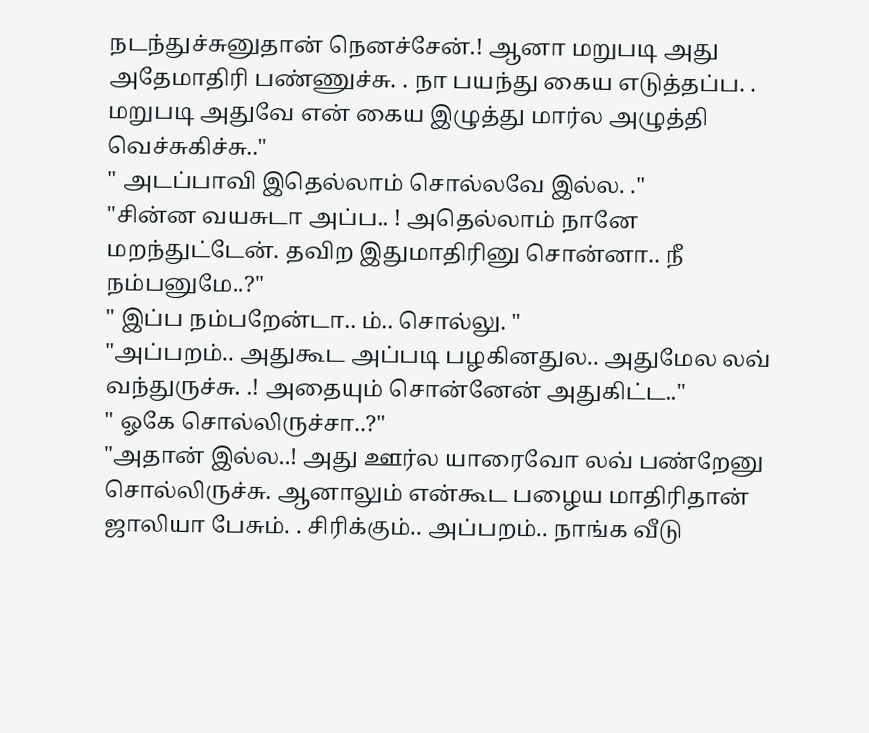நடந்துச்சுனுதான் நெனச்சேன்.! ஆனா மறுபடி அது அதேமாதிரி பண்ணுச்சு. . நா பயந்து கைய எடுத்தப்ப. . மறுபடி அதுவே என் கைய இழுத்து மார்ல அழுத்தி வெச்சுகிச்சு.."
" அடப்பாவி இதெல்லாம் சொல்லவே இல்ல. ."
"சின்ன வயசுடா அப்ப.. ! அதெல்லாம் நானே மறந்துட்டேன். தவிற இதுமாதிரினு சொன்னா.. நீ நம்பனுமே..?"
" இப்ப நம்பறேன்டா.. ம்.. சொல்லு. "
"அப்பறம்.. அதுகூட அப்படி பழகினதுல.. அதுமேல லவ் வந்துருச்சு. .! அதையும் சொன்னேன் அதுகிட்ட.."
" ஓகே சொல்லிருச்சா..?"
"அதான் இல்ல..! அது ஊர்ல யாரைவோ லவ் பண்றேனு சொல்லிருச்சு. ஆனாலும் என்கூட பழைய மாதிரிதான் ஜாலியா பேசும். . சிரிக்கும்.. அப்பறம்.. நாங்க வீடு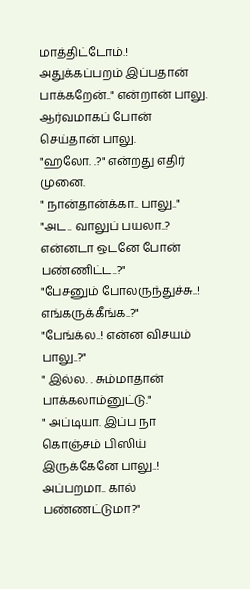மாத்திட்டோம்.! அதுக்கப்பறம் இப்பதான் பாக்கறேன்.." என்றான் பாலு.
ஆர்வமாகப் போன் செய்தான் பாலு.
"ஹலோ. .?" என்றது எதிர் முனை.
" நான்தான்க்கா.. பாலு.."
"அட.. வாலுப் பயலா..? என்னடா ஒடனே போன் பண்ணிட்ட..?"
"பேசனும் போலருந்துச்சு..! எங்கருக்கீங்க..?"
"பேங்க்ல..! என்ன விசயம் பாலு..?"
" இல்ல. . சும்மாதான் பாக்கலாம்னுட்டு."
" அப்டியா. இப்ப நா கொஞ்சம் பிஸிய் இருக்கேனே பாலு..! அப்பறமா.. கால் பண்ணட்டுமா?"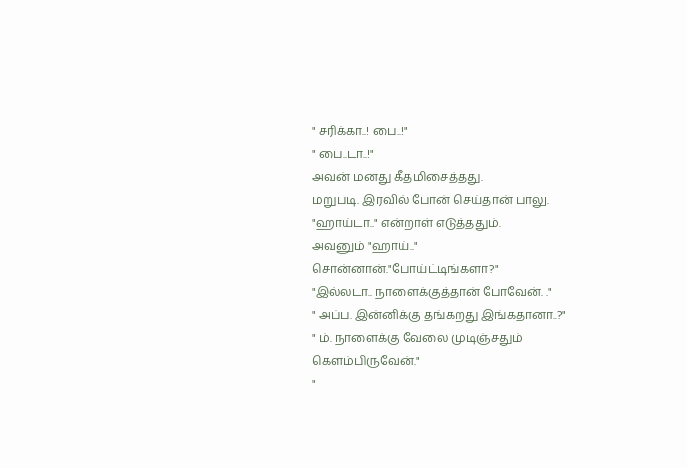" சரிக்கா..! பை..!"
" பை..டா..!"
அவன் மனது கீதமிசைத்தது.
மறுபடி. இரவில் போன் செய்தான் பாலு.
"ஹாய்டா.." என்றாள் எடுத்ததும்.
அவனும் "ஹாய்.." சொன்னான்."போய்ட்டிங்களா?"
"இல்லடா.. நாளைக்குத்தான் போவேன். ."
" அப்ப. இன்னிக்கு தங்கறது இங்கதானா..?"
" ம். நாளைக்கு வேலை முடிஞ்சதும் கெளம்பிருவேன்."
"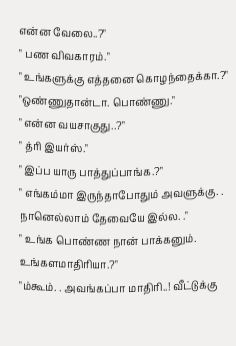என்ன வேலை..?"
" பண விவகாரம்."
" உங்களுக்கு எத்தனை கொழந்தைக்கா.?"
"ஒண்ணுதான்டா. பொண்ணு."
" என்ன வயசாகுது..?"
" த்ரி இயர்ஸ்."
" இப்ப யாரு பாத்துப்பாங்க.?"
" எங்கம்மா இருந்தாபோதும் அவளுக்கு. . நானெல்லாம் தேவையே இல்ல. ."
" உங்க பொண்ண நான் பாக்கனும். உங்களமாதிரியா.?"
"ம்கூம். . அவங்கப்பா மாதிரி..! வீட்டுக்கு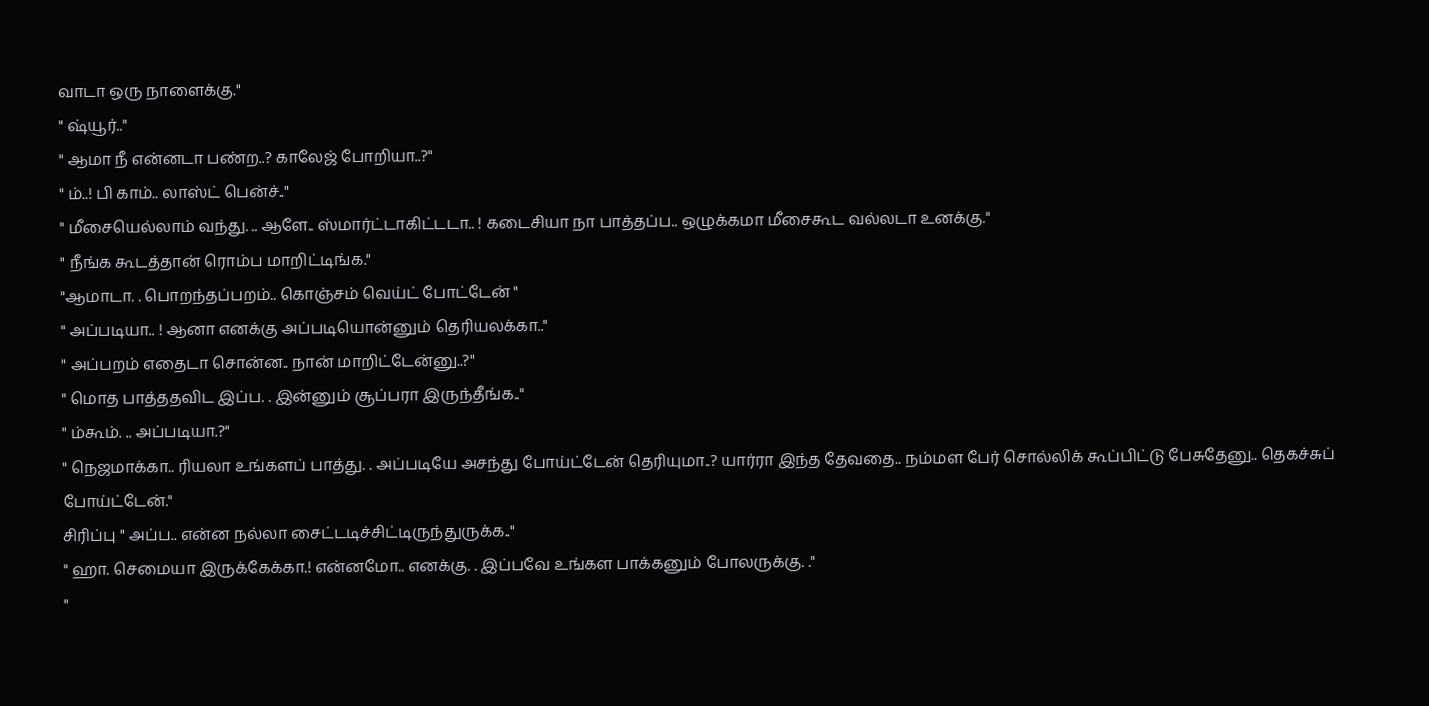வாடா ஒரு நாளைக்கு."
" ஷ்யூர்.."
" ஆமா நீ என்னடா பண்ற..? காலேஜ் போறியா..?"
" ம்..! பி காம்.. லாஸ்ட் பென்ச்.."
" மீசையெல்லாம் வந்து. .. ஆளே.. ஸ்மார்ட்டாகிட்டடா.. ! கடைசியா நா பாத்தப்ப.. ஒழுக்கமா மீசைகூட வல்லடா உனக்கு."
" நீங்க கூடத்தான் ரொம்ப மாறிட்டிங்க."
"ஆமாடா. . பொறந்தப்பறம்.. கொஞ்சம் வெய்ட் போட்டேன் "
" அப்படியா.. ! ஆனா எனக்கு அப்படியொன்னும் தெரியலக்கா.."
" அப்பறம் எதைடா சொன்ன.. நான் மாறிட்டேன்னு..?"
" மொத பாத்ததவிட இப்ப. . இன்னும் சூப்பரா இருந்தீங்க.."
" ம்கூம். .. அப்படியா.?"
" நெஜமாக்கா.. ரியலா உங்களப் பாத்து. . அப்படியே அசந்து போய்ட்டேன் தெரியுமா..? யார்ரா இந்த தேவதை.. நம்மள பேர் சொல்லிக் கூப்பிட்டு பேசுதேனு.. தெகச்சுப் போய்ட்டேன்."
சிரிப்பு " அப்ப.. என்ன நல்லா சைட்டடிச்சிட்டிருந்துருக்க.."
" ஹா. செமையா இருக்கேக்கா.! என்னமோ.. எனக்கு. . இப்பவே உங்கள பாக்கனும் போலருக்கு. ."
"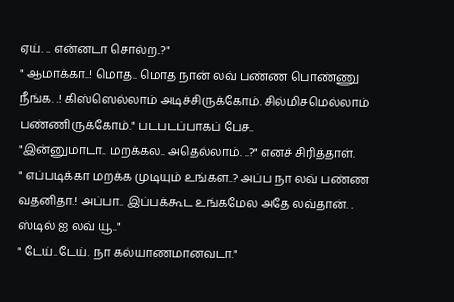ஏய். .. என்னடா சொல்ற..?"
" ஆமாக்கா..! மொத.. மொத நான் லவ் பண்ண பொண்ணு நீங்க. .! கிஸ்ஸெல்லாம் அடிச்சிருக்கோம். சில்மிசமெல்லாம் பண்ணிருக்கோம்." படபடப்பாகப் பேச..
"இன்னுமாடா.. மறக்கல.. அதெல்லாம். ..?" எனச் சிரித்தாள்.
" எப்படிக்கா மறக்க முடியும் உங்கள..? அப்ப நா லவ் பண்ண வதனிதா.! அப்பா.. இப்பக்கூட உங்கமேல அதே லவ்தான். . ஸ்டில் ஐ லவ் யூ.."
" டேய்..டேய். நா கல்யாணமானவடா."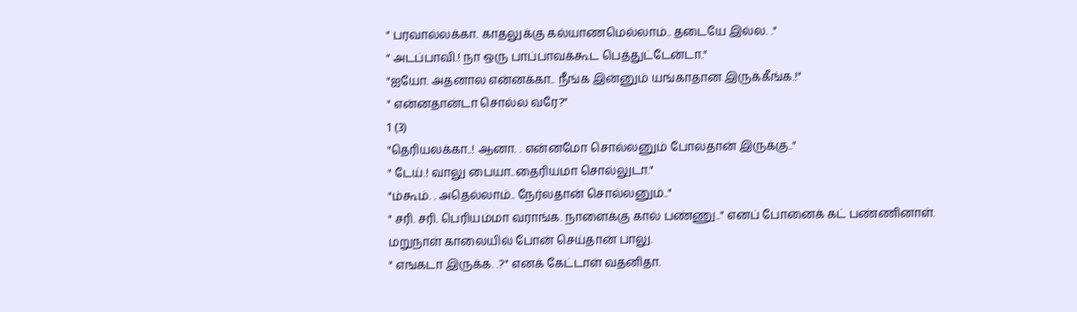" பரவால்லக்கா. காதலுக்கு கல்யாணமெல்லாம்.. தடையே இல்ல. ."
" அடப்பாவி.! நா ஒரு பாப்பாவக்கூட பெத்துட்டேன்டா."
"ஐயோ. அதனால என்னக்கா.. நீங்க இன்னும் யங்காதான இருக்கீங்க.!"
" என்னதான்டா சொல்ல வரே?"
1 (3)
"தெரியலக்கா..! ஆனா. . என்னமோ சொல்லனும் போலதான் இருக்கு.."
" டேய்.! வாலு பையா..தைரியமா சொல்லுடா."
"ம்கூம். . அதெல்லாம்.. நேர்லதான் சொல்லனும்.."
" சரி. சரி. பெரியம்மா வராங்க. நாளைக்கு கால் பண்ணு.." எனப் போனைக் கட் பண்ணினாள்.
மறுநாள் காலையில் போன் செய்தான் பாலு.
" எஙகடா இருக்க. .?" எனக் கேட்டாள் வதனிதா.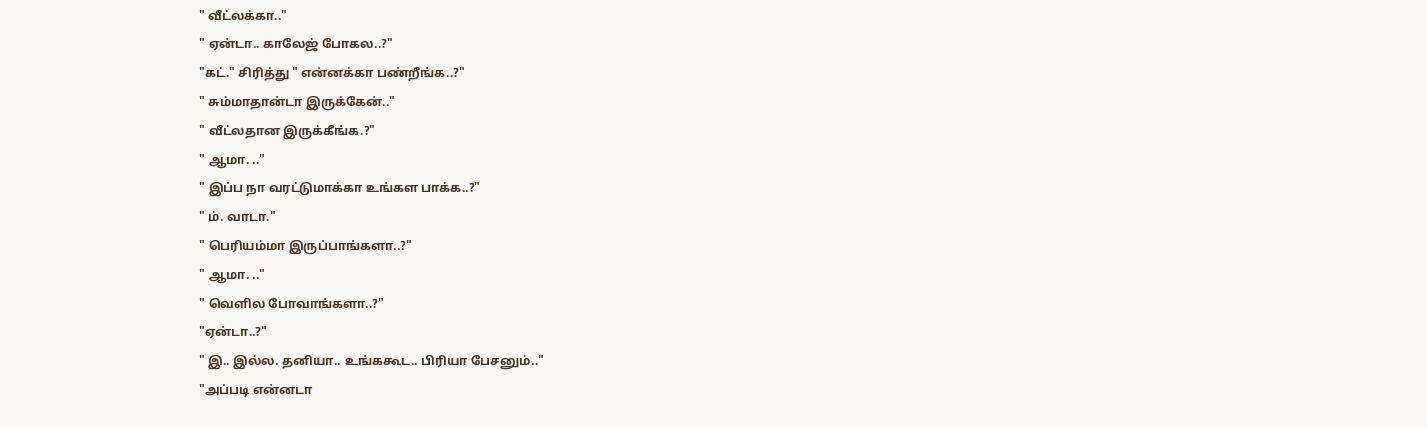" வீட்லக்கா.."
" ஏன்டா.. காலேஜ் போகல..?"
"கட்." சிரித்து " என்னக்கா பண்றீங்க..?"
" சும்மாதான்டா இருக்கேன்.."
" வீட்லதான இருக்கீங்க.?"
" ஆமா. .."
" இப்ப நா வரட்டுமாக்கா உங்கள பாக்க..?"
" ம். வாடா."
" பெரியம்மா இருப்பாங்களா..?"
" ஆமா. .."
" வெளில போவாங்களா..?"
"ஏன்டா..?"
" இ.. இல்ல. தனியா.. உங்ககூட.. பிரியா பேசனும்.."
"அப்படி என்னடா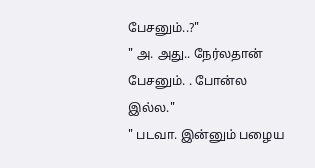பேசனும்..?"
" அ. அது.. நேர்லதான் பேசனும். . போன்ல இல்ல."
" படவா. இன்னும் பழைய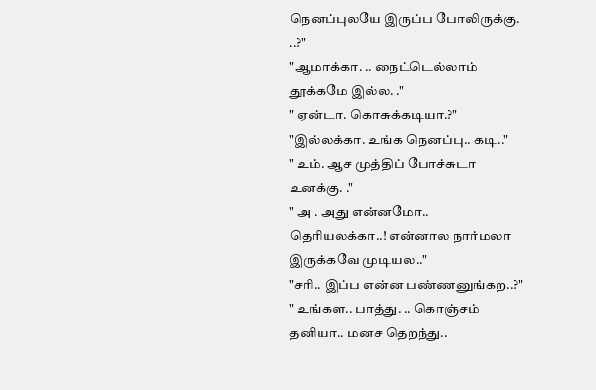நெனப்புலயே இருப்ப போலிருக்கு. ..?"
"ஆமாக்கா. .. நைட்டெல்லாம் தூக்கமே இல்ல. ."
" ஏன்டா. கொசுக்கடியா.?"
"இல்லக்கா. உங்க நெனப்பு.. கடி.."
" உம். ஆச முத்திப் போச்சுடா உனக்கு. ."
" அ . அது என்னமோ.. தெரியலக்கா..! என்னால நார்மலா இருக்கவே முடியல.."
"சரி.. இப்ப என்ன பண்ணனுங்கற..?"
" உங்கள.. பாத்து. .. கொஞ்சம் தனியா.. மனச தெறந்து..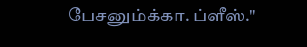பேசனும்க்கா. ப்ளீஸ்."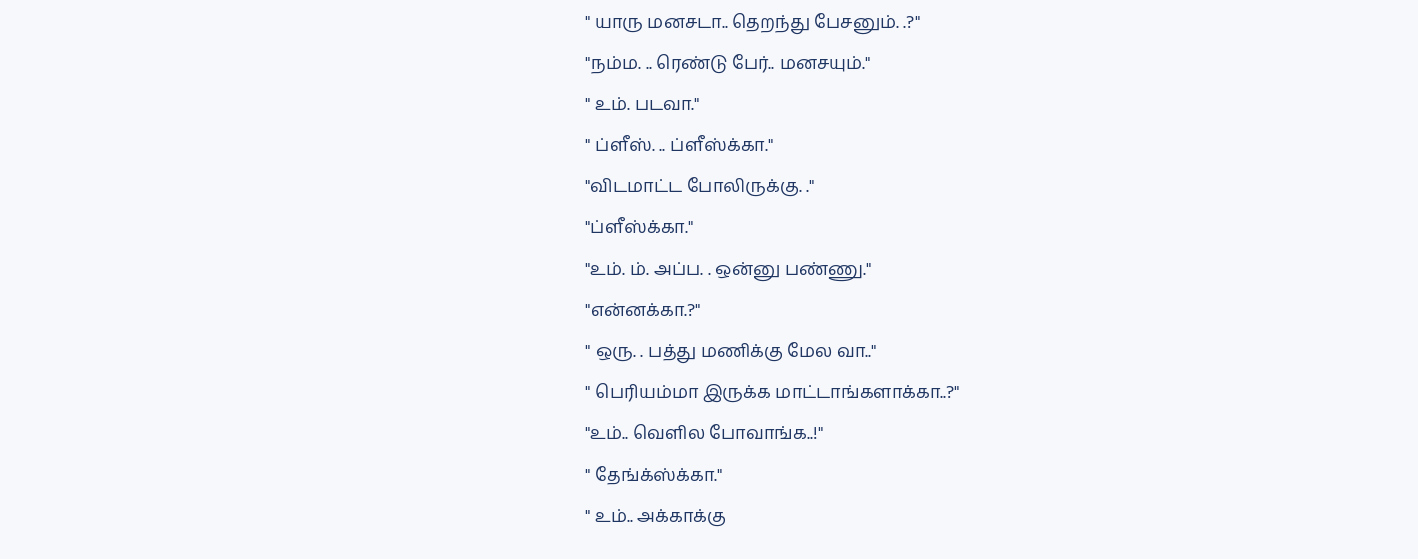" யாரு மனசடா.. தெறந்து பேசனும். .?"
"நம்ம. .. ரெண்டு பேர்.. மனசயும்."
" உம். படவா."
" ப்ளீஸ். .. ப்ளீஸ்க்கா."
"விடமாட்ட போலிருக்கு. ."
"ப்ளீஸ்க்கா."
"உம். ம். அப்ப. . ஒன்னு பண்ணு."
"என்னக்கா.?"
" ஒரு. . பத்து மணிக்கு மேல வா.."
" பெரியம்மா இருக்க மாட்டாங்களாக்கா..?"
"உம்.. வெளில போவாங்க..!"
" தேங்க்ஸ்க்கா."
" உம்.. அக்காக்கு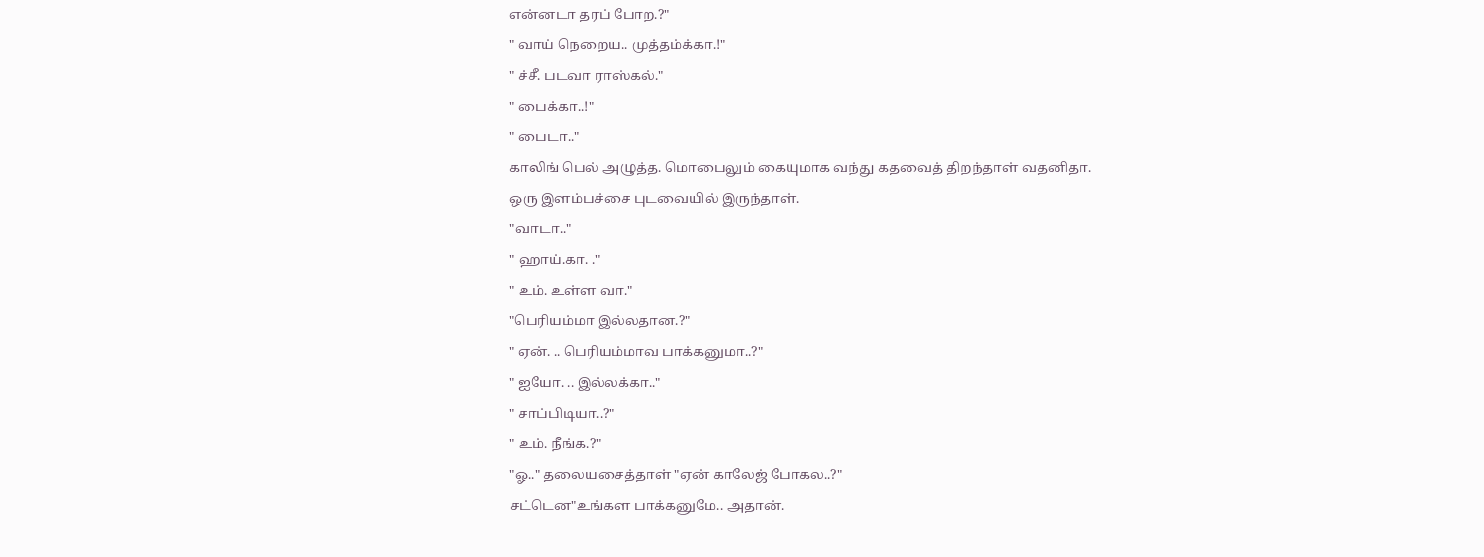என்னடா தரப் போற.?"
" வாய் நெறைய.. முத்தம்க்கா.!"
" ச்சீ. படவா ராஸ்கல்."
" பைக்கா..!"
" பைடா.."
காலிங் பெல் அழுத்த. மொபைலும் கையுமாக வந்து கதவைத் திறந்தாள் வதனிதா.
ஒரு இளம்பச்சை புடவையில் இருந்தாள்.
"வாடா.."
" ஹாய்.கா. ."
" உம். உள்ள வா."
"பெரியம்மா இல்லதான.?"
" ஏன். .. பெரியம்மாவ பாக்கனுமா..?"
" ஐயோ. .. இல்லக்கா.."
" சாப்பிடியா..?"
" உம். நீங்க.?"
"ஓ.." தலையசைத்தாள் "ஏன் காலேஜ் போகல..?"
சட்டென"உங்கள பாக்கனுமே.. அதான்.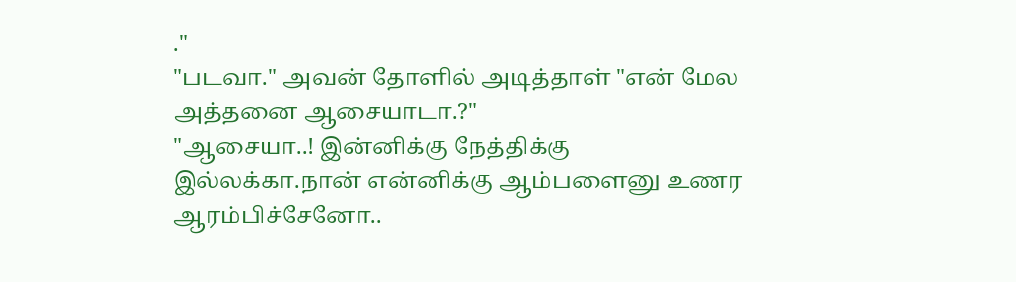."
"படவா." அவன் தோளில் அடித்தாள் "என் மேல அத்தனை ஆசையாடா.?"
"ஆசையா..! இன்னிக்கு நேத்திக்கு இல்லக்கா.நான் என்னிக்கு ஆம்பளைனு உணர ஆரம்பிச்சேனோ..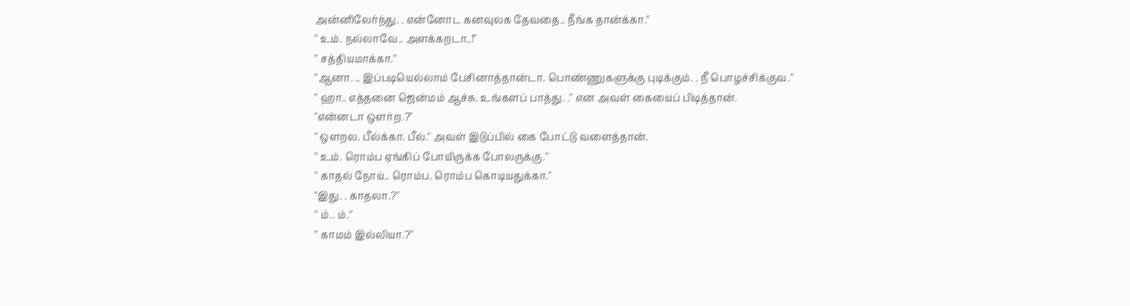அன்னிலேர்ந்து. . என்னோட கனவுலக தேவதை.. நீங்க தான்க்கா."
" உம். நல்லாவே.. அளக்கறடா..!"
" சத்தியமாக்கா."
"ஆனா. .. இப்படியெல்லாம் பேசினாத்தான்டா. பொண்ணுகளுக்கு புடிக்கும். . நீ பொழச்சிக்குவ."
" ஹா.. எத்தனை ஜென்மம் ஆச்சு. உங்களப் பாத்து. ." என அவள் கையைப் பிடித்தான்.
"என்னடா ஒளர்ற.?"
" ஒளறல. பீல்க்கா. பீல்." அவள் இடுப்பில் கை போட்டு வளைத்தான்.
" உம். ரொம்ப ஏங்கிப் போயிருக்க போலருக்கு."
" காதல் நோய்.. ரொம்ப. ரொம்ப கொடியதுக்கா."
"இது. . காதலா.?"
" ம்.. ம்."
" காமம் இல்லியா.?"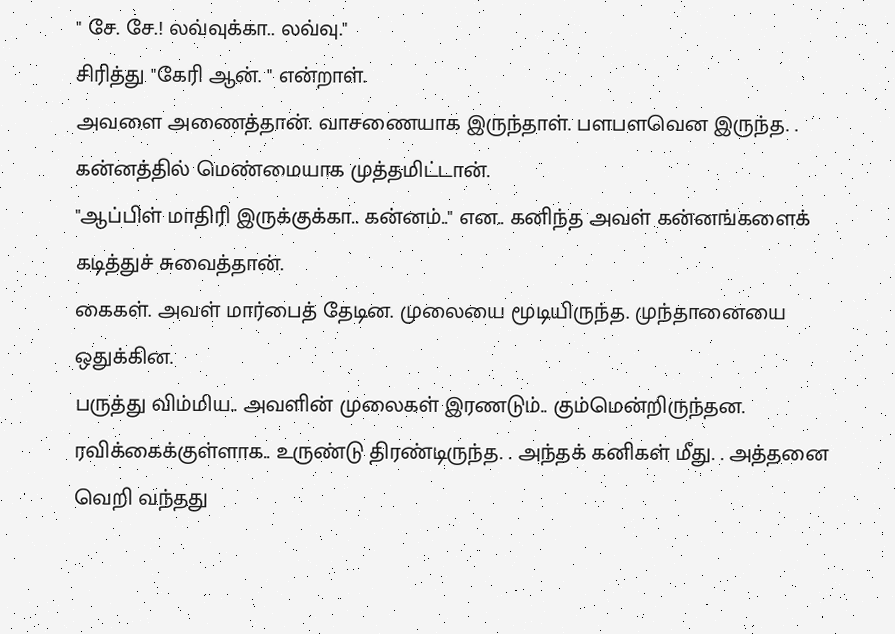" சே. சே.! லவ்வுக்கா.. லவ்வு."
சிரித்து "கேரி ஆன். " என்றாள்.
அவளை அணைத்தான். வாசணையாக இருந்தாள். பளபளவென இருந்த. . கன்னத்தில் மெண்மையாக முத்தமிட்டான்.
"ஆப்பிள் மாதிரி இருக்குக்கா.. கன்னம்.." என.. கனிந்த அவள் கன்னங்களைக் கடித்துச் சுவைத்தான்.
கைகள். அவள் மார்பைத் தேடின. முலையை மூடியிருந்த. முந்தானையை ஒதுக்கின.
பருத்து விம்மிய.. அவளின் முலைகள் இரணடும்.. கும்மென்றிருந்தன. ரவிக்கைக்குள்ளாக.. உருண்டு திரண்டிருந்த. . அந்தக் கனிகள் மீது. . அத்தனை வெறி வந்தது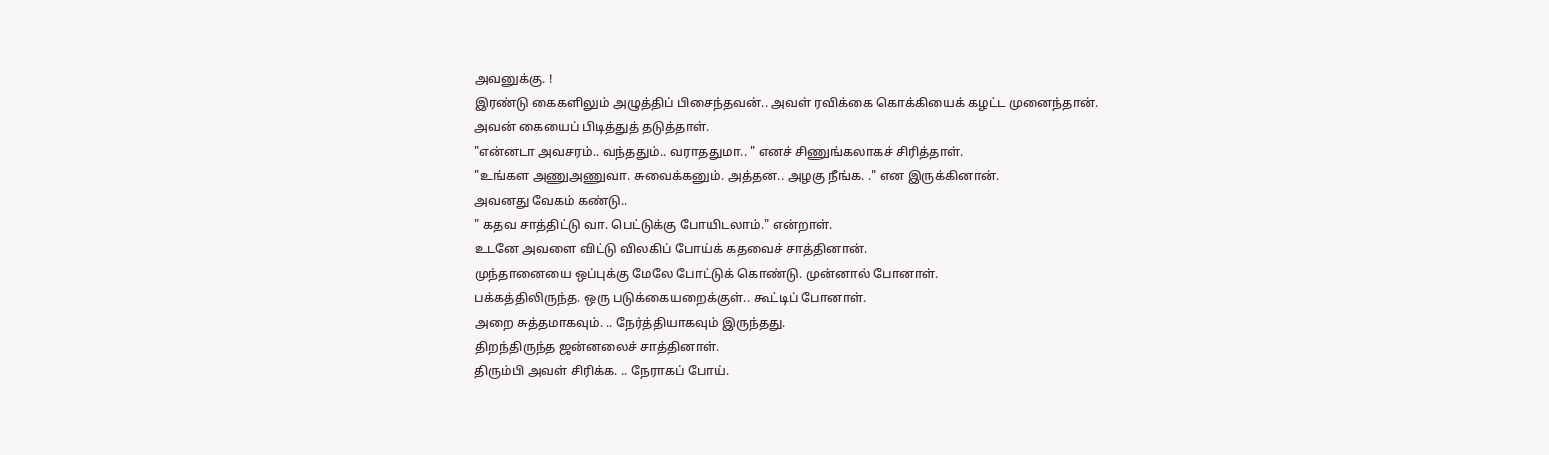அவனுக்கு. !
இரண்டு கைகளிலும் அழுத்திப் பிசைந்தவன்.. அவள் ரவிக்கை கொக்கியைக் கழட்ட முனைந்தான்.
அவன் கையைப் பிடித்துத் தடுத்தாள்.
"என்னடா அவசரம்.. வந்ததும்.. வராததுமா.. " எனச் சிணுங்கலாகச் சிரித்தாள்.
"உங்கள அணுஅணுவா. சுவைக்கனும். அத்தன.. அழகு நீங்க. ." என இருக்கினான்.
அவனது வேகம் கண்டு..
" கதவ சாத்திட்டு வா. பெட்டுக்கு போயிடலாம்." என்றாள்.
உடனே அவளை விட்டு விலகிப் போய்க் கதவைச் சாத்தினான்.
முந்தானையை ஒப்புக்கு மேலே போட்டுக் கொண்டு. முன்னால் போனாள்.
பக்கத்திலிருந்த. ஒரு படுக்கையறைக்குள்.. கூட்டிப் போனாள்.
அறை சுத்தமாகவும். .. நேர்த்தியாகவும் இருந்தது.
திறந்திருந்த ஜன்னலைச் சாத்தினாள்.
திரும்பி அவள் சிரிக்க. .. நேராகப் போய்.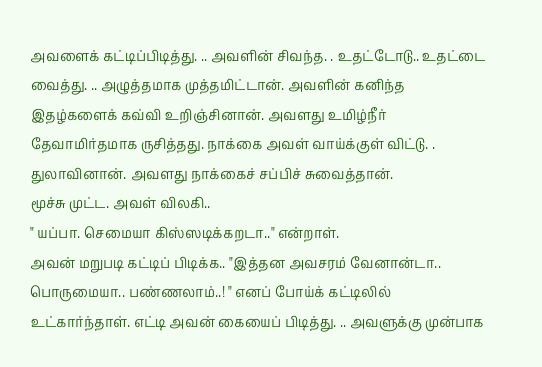அவளைக் கட்டிப்பிடித்து. .. அவளின் சிவந்த. . உதட்டோடு.. உதட்டை வைத்து. .. அழுத்தமாக முத்தமிட்டான். அவளின் கனிந்த இதழ்களைக் கவ்வி உறிஞ்சினான். அவளது உமிழ்நீர் தேவாமிர்தமாக ருசித்தது. நாக்கை அவள் வாய்க்குள் விட்டு. . துலாவினான். அவளது நாக்கைச் சப்பிச் சுவைத்தான்.
மூச்சு முட்ட. அவள் விலகி..
" யப்பா. செமையா கிஸ்ஸடிக்கறடா.." என்றாள்.
அவன் மறுபடி கட்டிப் பிடிக்க.. "இத்தன அவசரம் வேனான்டா.. பொருமையா.. பண்ணலாம்..! " எனப் போய்க் கட்டிலில் உட்கார்ந்தாள். எட்டி அவன் கையைப் பிடித்து. .. அவளுக்கு முன்பாக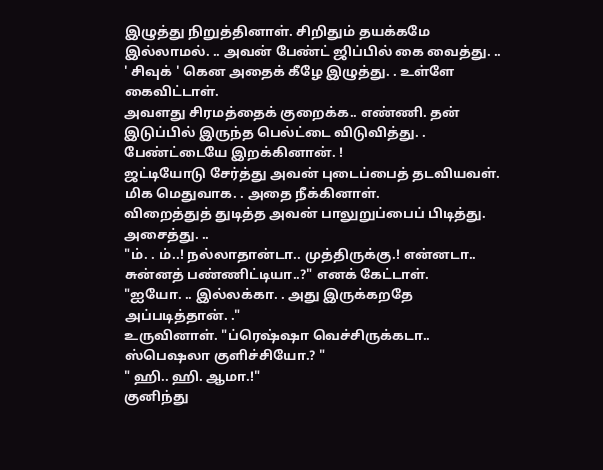இழுத்து நிறுத்தினாள். சிறிதும் தயக்கமே இல்லாமல். .. அவன் பேண்ட் ஜிப்பில் கை வைத்து. .. ' சிவுக் ' கென அதைக் கீழே இழுத்து. . உள்ளே கைவிட்டாள்.
அவளது சிரமத்தைக் குறைக்க.. எண்ணி. தன் இடுப்பில் இருந்த பெல்ட்டை விடுவித்து. . பேண்ட்டையே இறக்கினான். !
ஜட்டியோடு சேர்த்து அவன் புடைப்பைத் தடவியவள். மிக மெதுவாக. . அதை நீக்கினாள்.
விறைத்துத் துடித்த அவன் பாலுறுப்பைப் பிடித்து. அசைத்து. ..
"ம். . ம்..! நல்லாதான்டா.. முத்திருக்கு.! என்னடா.. சுன்னத் பண்ணிட்டியா..?" எனக் கேட்டாள்.
"ஐயோ. .. இல்லக்கா. . அது இருக்கறதே அப்படித்தான். ."
உருவினாள். "ப்ரெஷ்ஷா வெச்சிருக்கடா.. ஸ்பெஷலா குளிச்சியோ.? "
" ஹி.. ஹி. ஆமா.!"
குனிந்து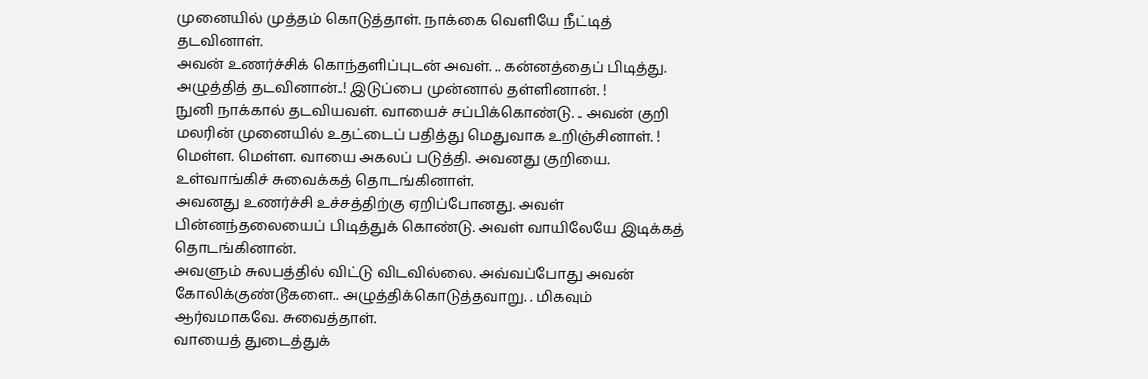முனையில் முத்தம் கொடுத்தாள். நாக்கை வெளியே நீட்டித் தடவினாள்.
அவன் உணர்ச்சிக் கொந்தளிப்புடன் அவள். .. கன்னத்தைப் பிடித்து. அழுத்தித் தடவினான்..! இடுப்பை முன்னால் தள்ளினான். !
நுனி நாக்கால் தடவியவள். வாயைச் சப்பிக்கொண்டு. .. அவன் குறி மலரின் முனையில் உதட்டைப் பதித்து மெதுவாக உறிஞ்சினாள். !
மெள்ள. மெள்ள. வாயை அகலப் படுத்தி. அவனது குறியை. உள்வாங்கிச் சுவைக்கத் தொடங்கினாள்.
அவனது உணர்ச்சி உச்சத்திற்கு ஏறிப்போனது. அவள் பின்னந்தலையைப் பிடித்துக் கொண்டு. அவள் வாயிலேயே இடிக்கத் தொடங்கினான்.
அவளும் சுலபத்தில் விட்டு விடவில்லை. அவ்வப்போது அவன் கோலிக்குண்டூகளை.. அழுத்திக்கொடுத்தவாறு. . மிகவும் ஆர்வமாகவே. சுவைத்தாள்.
வாயைத் துடைத்துக்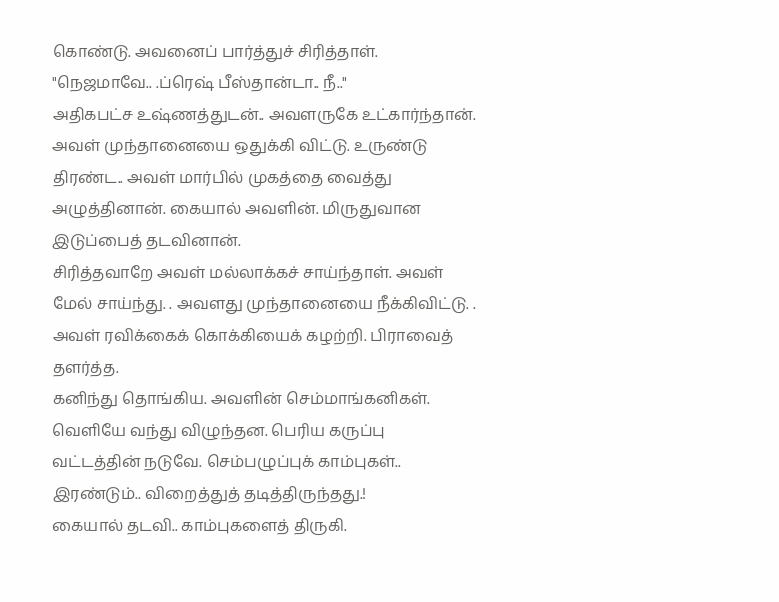கொண்டு. அவனைப் பார்த்துச் சிரித்தாள்.
"நெஜமாவே.. .ப்ரெஷ் பீஸ்தான்டா.. நீ.."
அதிகபட்ச உஷ்ணத்துடன்.. அவளருகே உட்கார்ந்தான். அவள் முந்தானையை ஒதுக்கி விட்டு. உருண்டு திரண்ட.. அவள் மார்பில் முகத்தை வைத்து அழுத்தினான். கையால் அவளின். மிருதுவான இடுப்பைத் தடவினான்.
சிரித்தவாறே அவள் மல்லாக்கச் சாய்ந்தாள். அவள் மேல் சாய்ந்து. . அவளது முந்தானையை நீக்கிவிட்டு. . அவள் ரவிக்கைக் கொக்கியைக் கழற்றி. பிராவைத் தளர்த்த.
கனிந்து தொங்கிய. அவளின் செம்மாங்கனிகள். வெளியே வந்து விழுந்தன. பெரிய கருப்பு வட்டத்தின் நடுவே. செம்பழுப்புக் காம்புகள்.. இரண்டும்.. விறைத்துத் தடித்திருந்தது.!
கையால் தடவி.. காம்புகளைத் திருகி.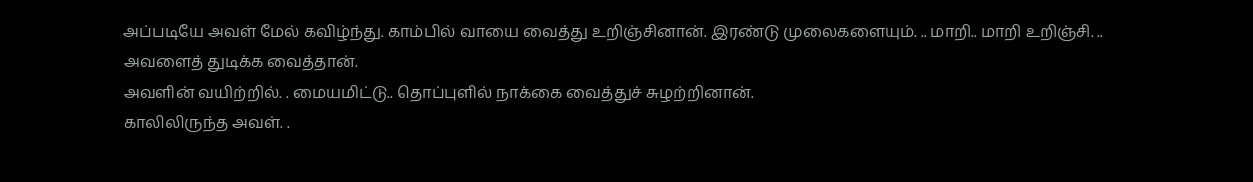அப்படியே அவள் மேல் கவிழ்ந்து. காம்பில் வாயை வைத்து உறிஞ்சினான். இரண்டு முலைகளையும். .. மாறி.. மாறி உறிஞ்சி. .. அவளைத் துடிக்க வைத்தான்.
அவளின் வயிற்றில். . மையமிட்டு.. தொப்புளில் நாக்கை வைத்துச் சுழற்றினான்.
காலிலிருந்த அவள். .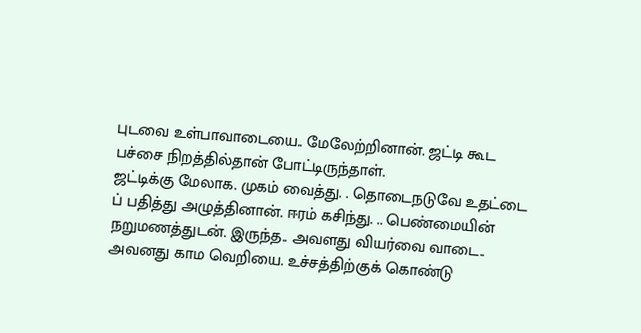புடவை உள்பாவாடையை.. மேலேற்றினான். ஜட்டி கூட பச்சை நிறத்தில்தான் போட்டிருந்தாள்.
ஜட்டிக்கு மேலாக. முகம் வைத்து. . தொடைநடுவே உதட்டை ப் பதித்து அழுத்தினான். ஈரம் கசிந்து. .. பெண்மையின் நறுமணத்துடன். இருந்த.. அவளது வியர்வை வாடை.. அவனது காம வெறியை. உச்சத்திற்குக் கொண்டு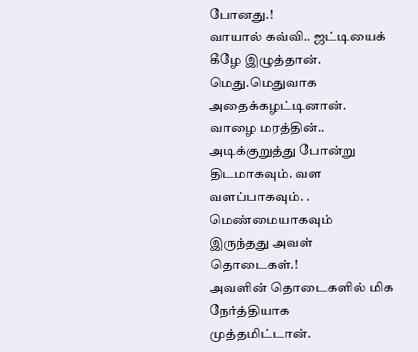போனது.!
வாயால் கவ்வி.. ஜட்டியைக் கீழே இழுத்தான். மெது.மெதுவாக அதைக்கழட்டினான்.
வாழை மரத்தின்.. அடிக்குறுத்து போன்று திடமாகவும். வள வளப்பாகவும். . மெண்மையாகவும் இருந்தது அவள் தொடைகள்.!
அவளின் தொடைகளில் மிக நேர்த்தியாக முத்தமிட்டான்.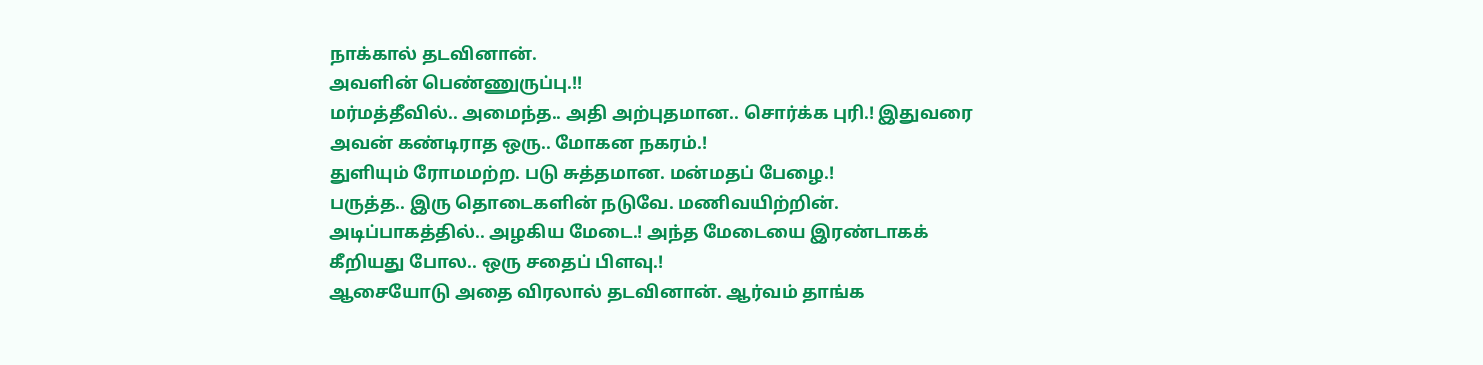நாக்கால் தடவினான்.
அவளின் பெண்ணுருப்பு.!!
மர்மத்தீவில்.. அமைந்த.. அதி அற்புதமான.. சொர்க்க புரி.! இதுவரை அவன் கண்டிராத ஒரு.. மோகன நகரம்.!
துளியும் ரோமமற்ற. படு சுத்தமான. மன்மதப் பேழை.!
பருத்த.. இரு தொடைகளின் நடுவே. மணிவயிற்றின். அடிப்பாகத்தில்.. அழகிய மேடை.! அந்த மேடையை இரண்டாகக் கீறியது போல.. ஒரு சதைப் பிளவு.!
ஆசையோடு அதை விரலால் தடவினான். ஆர்வம் தாங்க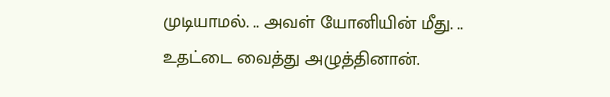முடியாமல். .. அவள் யோனியின் மீது. .. உதட்டை வைத்து அழுத்தினான்.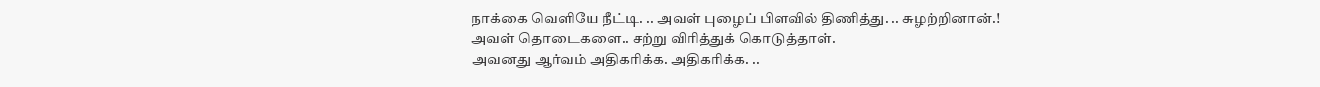நாக்கை வெளியே நீட்டி. .. அவள் புழைப் பிளவில் திணித்து. .. சுழற்றினான்.!
அவள் தொடைகளை.. சற்று விரித்துக் கொடுத்தாள்.
அவனது ஆர்வம் அதிகரிக்க. அதிகரிக்க. ..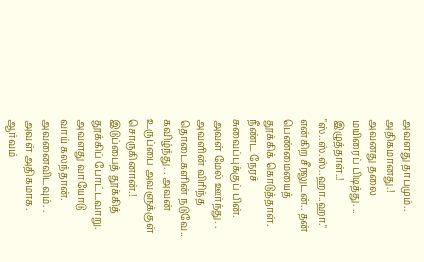அவளது தாபமும்.. அதிகமானது.!
அவனது தலை மயிரைப் பிடித்து. .. இழுத்தாள்..!
"ஸ்..ஸ்.ஸ்..ஹா..ஹா." என்கிற சீரலுடன்.. தன் பெண்மையைத் தூக்கிக் கொடுத்தாள்.
நீண்ட நேரச் சுவைப்புக்குப் பின். அவள் மேல் ஊர்ந்து. . அவளின் விரிந்த தொடைகளின் நடுவே.. கவிழ்ந்து. . அவன் உருப்பை அவளுக்குள் சொருகினான்.!
இடுப்பைத் தூக்கித் தூக்கிப் போட்டவாறு. அவளது வாயோடு வாய் கலந்தான்.
அவனைவிடவும். . அவள் அதிகமாக. ஆர்வம்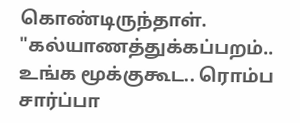கொண்டிருந்தாள்.
"கல்யாணத்துக்கப்பறம்.. உங்க மூக்குகூட.. ரொம்ப சார்ப்பா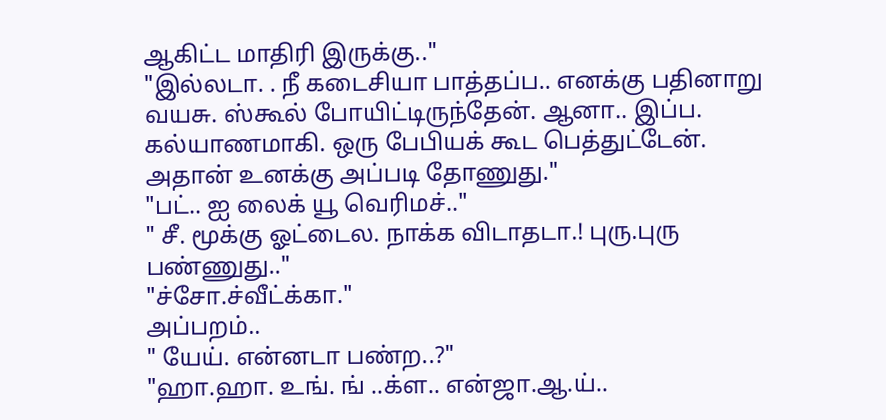ஆகிட்ட மாதிரி இருக்கு.."
"இல்லடா. . நீ கடைசியா பாத்தப்ப.. எனக்கு பதினாறு வயசு. ஸ்கூல் போயிட்டிருந்தேன். ஆனா.. இப்ப. கல்யாணமாகி. ஒரு பேபியக் கூட பெத்துட்டேன். அதான் உனக்கு அப்படி தோணுது."
"பட்.. ஐ லைக் யூ வெரிமச்.."
" சீ. மூக்கு ஓட்டைல. நாக்க விடாதடா.! புரு.புரு பண்ணுது.."
"ச்சோ.ச்வீட்க்கா."
அப்பறம்..
" யேய். என்னடா பண்ற..?"
"ஹா.ஹா. உங். ங் ..க்ள.. என்ஜா.ஆ.ய்..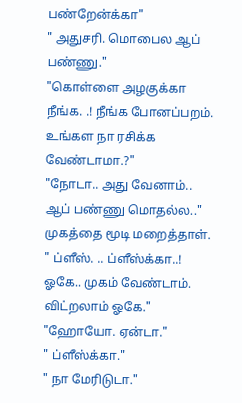பண்றேன்க்கா"
" அதுசரி. மொபைல ஆப் பண்ணு."
"கொள்ளை அழகுக்கா நீங்க. .! நீங்க போனப்பறம். உங்கள நா ரசிக்க வேண்டாமா.?"
"நோடா.. அது வேனாம்.. ஆப் பண்ணு மொதல்ல.." முகத்தை மூடி மறைத்தாள்.
" ப்ளீஸ். .. ப்ளீஸ்க்கா..! ஓகே.. முகம் வேண்டாம். விட்றலாம் ஓகே."
"ஹோயோ. ஏன்டா."
" ப்ளீஸ்க்கா."
" நா மேரிடுடா."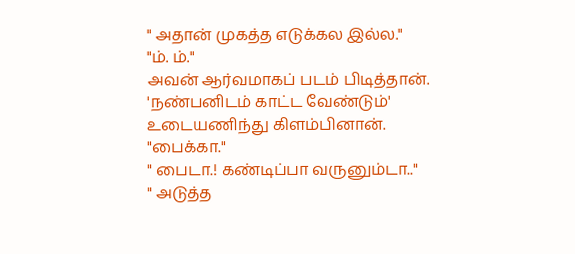" அதான் முகத்த எடுக்கல இல்ல."
"ம். ம்."
அவன் ஆர்வமாகப் படம் பிடித்தான்.
'நண்பனிடம் காட்ட வேண்டும்'
உடையணிந்து கிளம்பினான்.
"பைக்கா."
" பைடா.! கண்டிப்பா வருனும்டா.."
" அடுத்த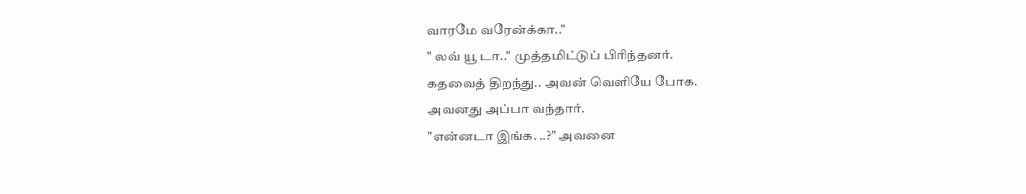வாரமே வரேன்க்கா.."
" லவ் யூ டா.." முத்தமிட்டுப் பிரிந்தனர்.
கதவைத் திறந்து.. அவன் வெளியே போக.
அவனது அப்பா வந்தார்.
"என்னடா இங்க. ..?" அவனை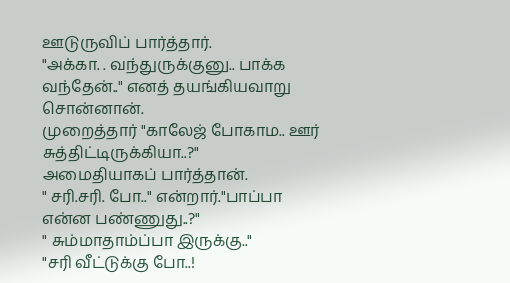ஊடுருவிப் பார்த்தார்.
"அக்கா. . வந்துருக்குனு.. பாக்க வந்தேன்.." எனத் தயங்கியவாறு சொன்னான்.
முறைத்தார் "காலேஜ் போகாம.. ஊர் சுத்திட்டிருக்கியா..?"
அமைதியாகப் பார்த்தான்.
" சரி.சரி. போ.." என்றார்."பாப்பா என்ன பண்ணுது..?"
" சும்மாதாம்ப்பா இருக்கு.."
"சரி வீட்டுக்கு போ..!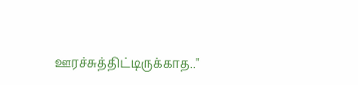ஊரச்சுத்திட்டிருக்காத.."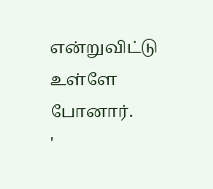என்றுவிட்டு உள்ளே போனார்.
'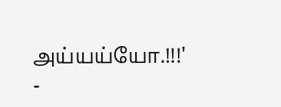அய்யய்யோ.!!!'
-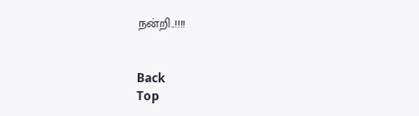நன்றி..!!!!


Back
Top